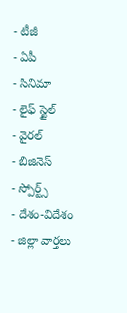- టీజీ
- ఏపీ
- సినిమా
- లైఫ్ స్టైల్
- వైరల్
- బిజినెస్
- స్పోర్ట్స్
- దేశం-విదేశం
- జిల్లా వార్తలు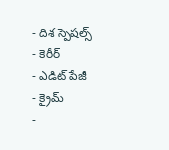- దిశ స్పెషల్స్
- కెరీర్
- ఎడిట్ పేజీ
- క్రైమ్
-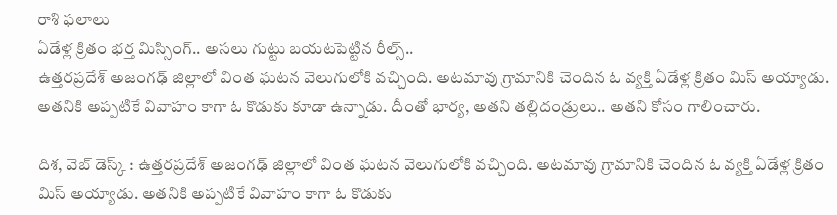రాశి ఫలాలు
ఏడేళ్ల క్రితం భర్త మిస్సింగ్.. అసలు గుట్టు బయటపెట్టిన రీల్స్..
ఉత్తరప్రదేశ్ అజంగఢ్ జిల్లాలో వింత ఘటన వెలుగులోకి వచ్చింది. అటమావు గ్రామానికి చెందిన ఓ వ్యక్తి ఏడేళ్ల క్రితం మిస్ అయ్యాడు. అతనికి అప్పటికే వివాహం కాగా ఓ కొడుకు కూడా ఉన్నాడు. దీంతో భార్య, అతని తల్లిదండ్రులు.. అతని కోసం గాలించారు.

దిశ, వెబ్ డెస్క్ : ఉత్తరప్రదేశ్ అజంగఢ్ జిల్లాలో వింత ఘటన వెలుగులోకి వచ్చింది. అటమావు గ్రామానికి చెందిన ఓ వ్యక్తి ఏడేళ్ల క్రితం మిస్ అయ్యాడు. అతనికి అప్పటికే వివాహం కాగా ఓ కొడుకు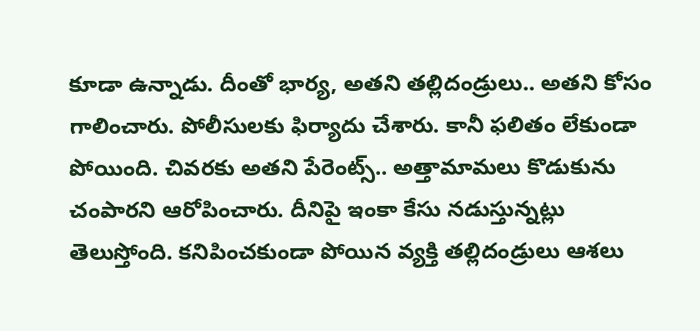కూడా ఉన్నాడు. దీంతో భార్య, అతని తల్లిదండ్రులు.. అతని కోసం గాలించారు. పోలీసులకు ఫిర్యాదు చేశారు. కానీ ఫలితం లేకుండా పోయింది. చివరకు అతని పేరెంట్స్.. అత్తామామలు కొడుకును చంపారని ఆరోపించారు. దీనిపై ఇంకా కేసు నడుస్తున్నట్లు తెలుస్తోంది. కనిపించకుండా పోయిన వ్యక్తి తల్లిదండ్రులు ఆశలు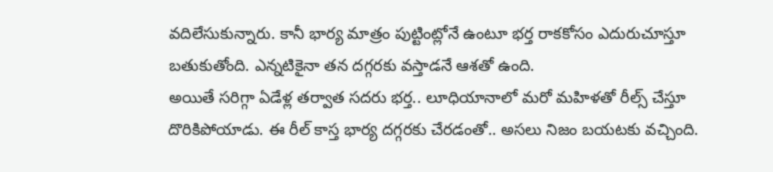వదిలేసుకున్నారు. కానీ భార్య మాత్రం పుట్టింట్లోనే ఉంటూ భర్త రాకకోసం ఎదురుచూస్తూ బతుకుతోంది. ఎన్నటికైనా తన దగ్గరకు వస్తాడనే ఆశతో ఉంది.
అయితే సరిగ్గా ఏడేళ్ల తర్వాత సదరు భర్త.. లూధియానాలో మరో మహిళతో రీల్స్ చేస్తూ దొరికిపోయాడు. ఈ రీల్ కాస్త భార్య దగ్గరకు చేరడంతో.. అసలు నిజం బయటకు వచ్చింది.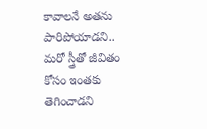కావాలనే అతను పారిపోయాడని.. మరో స్త్రీతో జీవితం కోసం ఇంతకు తెగించాడని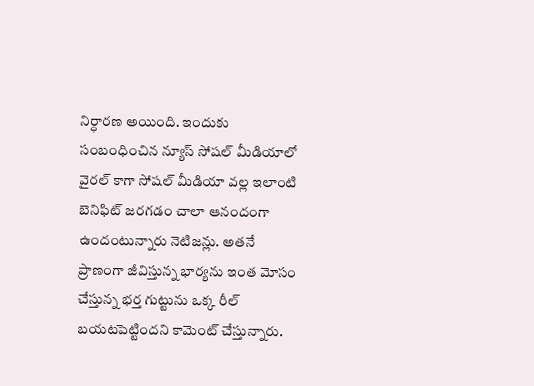నిర్ధారణ అయింది. ఇందుకు సంబంధించిన న్యూస్ సోషల్ మీడియాలో వైరల్ కాగా సోషల్ మీడియా వల్ల ఇలాంటి బెనిఫిట్ జరగడం చాలా ఆనందంగా ఉందంటున్నారు నెటిజన్లు. అతనే ప్రాణంగా జీవిస్తున్న భార్యను ఇంత మోసం చేస్తున్న భర్త గుట్టును ఒక్క రీల్ బయటపెట్టిందని కామెంట్ చేస్తున్నారు.